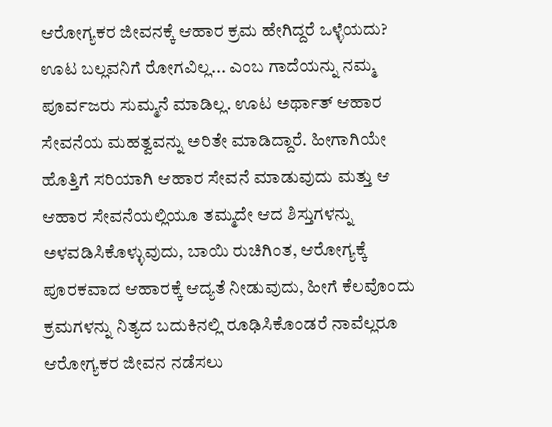ಆರೋಗ್ಯಕರ ಜೀವನಕ್ಕೆ ಆಹಾರ ಕ್ರಮ ಹೇಗಿದ್ದರೆ ಒಳ್ಳೆಯದು?
ಊಟ ಬಲ್ಲವನಿಗೆ ರೋಗವಿಲ್ಲ... ಎಂಬ ಗಾದೆಯನ್ನು ನಮ್ಮ ಪೂರ್ವಜರು ಸುಮ್ಮನೆ ಮಾಡಿಲ್ಲ. ಊಟ ಅರ್ಥಾತ್ ಆಹಾರ ಸೇವನೆಯ ಮಹತ್ವವನ್ನು ಅರಿತೇ ಮಾಡಿದ್ದಾರೆ. ಹೀಗಾಗಿಯೇ ಹೊತ್ತಿಗೆ ಸರಿಯಾಗಿ ಆಹಾರ ಸೇವನೆ ಮಾಡುವುದು ಮತ್ತು ಆ ಆಹಾರ ಸೇವನೆಯಲ್ಲಿಯೂ ತಮ್ಮದೇ ಆದ ಶಿಸ್ತುಗಳನ್ನು ಅಳವಡಿಸಿಕೊಳ್ಳುವುದು, ಬಾಯಿ ರುಚಿಗಿಂತ, ಆರೋಗ್ಯಕ್ಕೆ ಪೂರಕವಾದ ಆಹಾರಕ್ಕೆ ಆದ್ಯತೆ ನೀಡುವುದು, ಹೀಗೆ ಕೆಲವೊಂದು ಕ್ರಮಗಳನ್ನು ನಿತ್ಯದ ಬದುಕಿನಲ್ಲಿ ರೂಢಿಸಿಕೊಂಡರೆ ನಾವೆಲ್ಲರೂ ಆರೋಗ್ಯಕರ ಜೀವನ ನಡೆಸಲು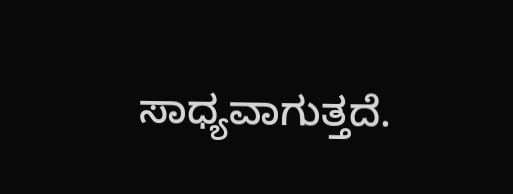ಸಾಧ್ಯವಾಗುತ್ತದೆ.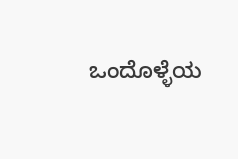ಒಂದೊಳ್ಳೆಯ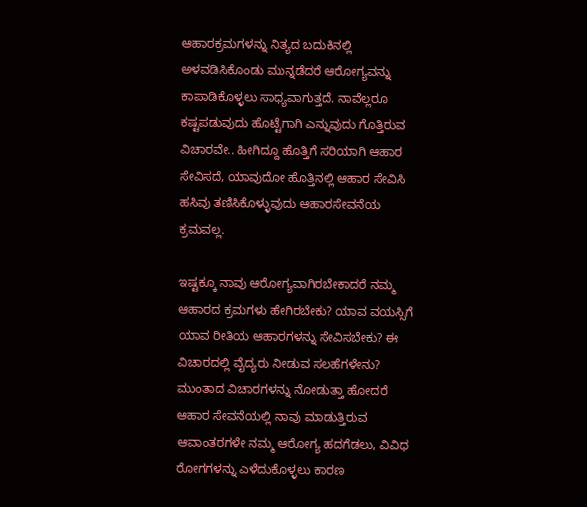ಆಹಾರಕ್ರಮಗಳನ್ನು ನಿತ್ಯದ ಬದುಕಿನಲ್ಲಿ ಅಳವಡಿಸಿಕೊಂಡು ಮುನ್ನಡೆದರೆ ಆರೋಗ್ಯವನ್ನು ಕಾಪಾಡಿಕೊಳ್ಳಲು ಸಾಧ್ಯವಾಗುತ್ತದೆ. ನಾವೆಲ್ಲರೂ ಕಷ್ಟಪಡುವುದು ಹೊಟ್ಟೆಗಾಗಿ ಎನ್ನುವುದು ಗೊತ್ತಿರುವ ವಿಚಾರವೇ.. ಹೀಗಿದ್ದೂ ಹೊತ್ತಿಗೆ ಸರಿಯಾಗಿ ಆಹಾರ ಸೇವಿಸದೆ, ಯಾವುದೋ ಹೊತ್ತಿನಲ್ಲಿ ಆಹಾರ ಸೇವಿಸಿ ಹಸಿವು ತಣಿಸಿಕೊಳ್ಳುವುದು ಆಹಾರಸೇವನೆಯ ಕ್ರಮವಲ್ಲ.

ಇಷ್ಟಕ್ಕೂ ನಾವು ಆರೋಗ್ಯವಾಗಿರಬೇಕಾದರೆ ನಮ್ಮ ಆಹಾರದ ಕ್ರಮಗಳು ಹೇಗಿರಬೇಕು? ಯಾವ ವಯಸ್ಸಿಗೆ ಯಾವ ರೀತಿಯ ಆಹಾರಗಳನ್ನು ಸೇವಿಸಬೇಕು? ಈ ವಿಚಾರದಲ್ಲಿ ವೈದ್ಯರು ನೀಡುವ ಸಲಹೆಗಳೇನು? ಮುಂತಾದ ವಿಚಾರಗಳನ್ನು ನೋಡುತ್ತಾ ಹೋದರೆ ಆಹಾರ ಸೇವನೆಯಲ್ಲಿ ನಾವು ಮಾಡುತ್ತಿರುವ ಆವಾಂತರಗಳೇ ನಮ್ಮ ಆರೋಗ್ಯ ಹದಗೆಡಲು, ವಿವಿಧ ರೋಗಗಳನ್ನು ಎಳೆದುಕೊಳ್ಳಲು ಕಾರಣ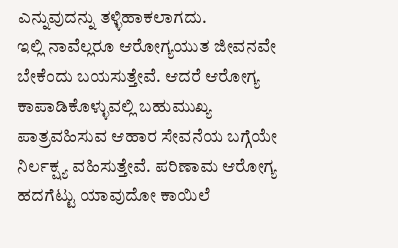ಎನ್ನುವುದನ್ನು ತಳ್ಳಿಹಾಕಲಾಗದು.
ಇಲ್ಲಿ ನಾವೆಲ್ಲರೂ ಆರೋಗ್ಯಯುತ ಜೀವನವೇ ಬೇಕೆಂದು ಬಯಸುತ್ತೇವೆ. ಆದರೆ ಆರೋಗ್ಯ ಕಾಪಾಡಿಕೊಳ್ಳುವಲ್ಲಿ ಬಹುಮುಖ್ಯ ಪಾತ್ರವಹಿಸುವ ಆಹಾರ ಸೇವನೆಯ ಬಗ್ಗೆಯೇ ನಿರ್ಲಕ್ಷ್ಯ ವಹಿಸುತ್ತೇವೆ. ಪರಿಣಾಮ ಆರೋಗ್ಯ ಹದಗೆಟ್ಟು ಯಾವುದೋ ಕಾಯಿಲೆ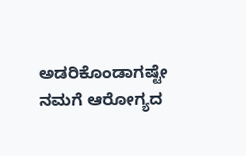ಅಡರಿಕೊಂಡಾಗಷ್ಟೇ ನಮಗೆ ಆರೋಗ್ಯದ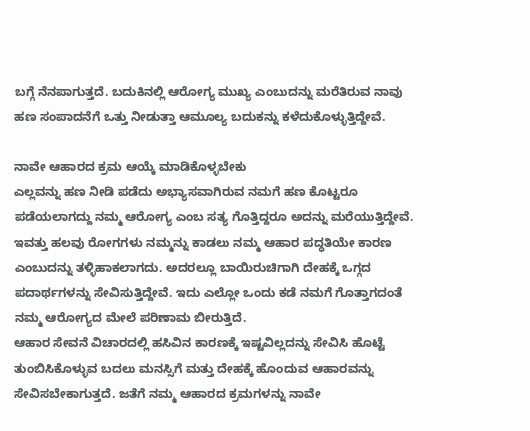ಬಗ್ಗೆ ನೆನಪಾಗುತ್ತದೆ. ಬದುಕಿನಲ್ಲಿ ಆರೋಗ್ಯ ಮುಖ್ಯ ಎಂಬುದನ್ನು ಮರೆತಿರುವ ನಾವು ಹಣ ಸಂಪಾದನೆಗೆ ಒತ್ತು ನೀಡುತ್ತಾ ಆಮೂಲ್ಯ ಬದುಕನ್ನು ಕಳೆದುಕೊಳ್ಳುತ್ತಿದ್ದೇವೆ.

ನಾವೇ ಆಹಾರದ ಕ್ರಮ ಆಯ್ಕೆ ಮಾಡಿಕೊಳ್ಳಬೇಕು
ಎಲ್ಲವನ್ನು ಹಣ ನೀಡಿ ಪಡೆದು ಅಭ್ಯಾಸವಾಗಿರುವ ನಮಗೆ ಹಣ ಕೊಟ್ಟರೂ ಪಡೆಯಲಾಗದ್ದು ನಮ್ಮ ಆರೋಗ್ಯ ಎಂಬ ಸತ್ಯ ಗೊತ್ತಿದ್ದರೂ ಅದನ್ನು ಮರೆಯುತ್ತಿದ್ದೇವೆ. ಇವತ್ತು ಹಲವು ರೋಗಗಳು ನಮ್ಮನ್ನು ಕಾಡಲು ನಮ್ಮ ಆಹಾರ ಪದ್ಧತಿಯೇ ಕಾರಣ ಎಂಬುದನ್ನು ತಳ್ಳಿಹಾಕಲಾಗದು. ಅದರಲ್ಲೂ ಬಾಯಿರುಚಿಗಾಗಿ ದೇಹಕ್ಕೆ ಒಗ್ಗದ ಪದಾರ್ಥಗಳನ್ನು ಸೇವಿಸುತ್ತಿದ್ದೇವೆ. ಇದು ಎಲ್ಲೋ ಒಂದು ಕಡೆ ನಮಗೆ ಗೊತ್ತಾಗದಂತೆ ನಮ್ಮ ಆರೋಗ್ಯದ ಮೇಲೆ ಪರಿಣಾಮ ಬೀರುತ್ತಿದೆ.
ಆಹಾರ ಸೇವನೆ ವಿಚಾರದಲ್ಲಿ ಹಸಿವಿನ ಕಾರಣಕ್ಕೆ ಇಷ್ಟವಿಲ್ಲದನ್ನು ಸೇವಿಸಿ ಹೊಟ್ಟೆ ತುಂಬಿಸಿಕೊಳ್ಳುವ ಬದಲು ಮನಸ್ಸಿಗೆ ಮತ್ತು ದೇಹಕ್ಕೆ ಹೊಂದುವ ಆಹಾರವನ್ನು ಸೇವಿಸಬೇಕಾಗುತ್ತದೆ. ಜತೆಗೆ ನಮ್ಮ ಆಹಾರದ ಕ್ರಮಗಳನ್ನು ನಾವೇ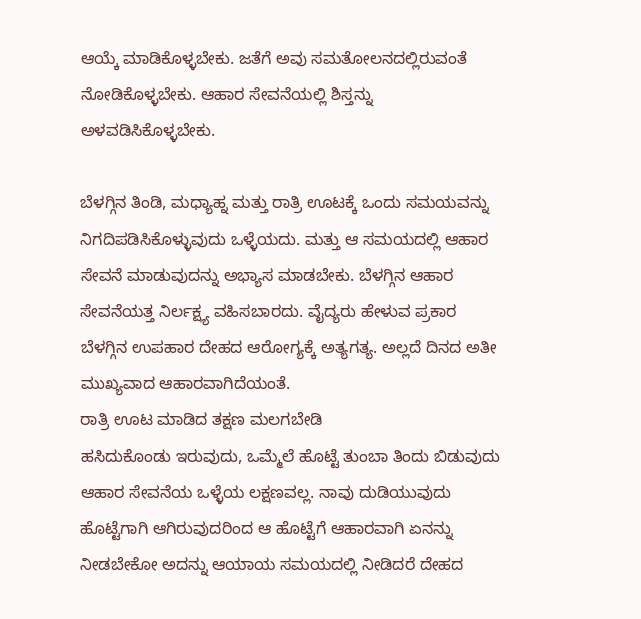ಆಯ್ಕೆ ಮಾಡಿಕೊಳ್ಳಬೇಕು. ಜತೆಗೆ ಅವು ಸಮತೋಲನದಲ್ಲಿರುವಂತೆ ನೋಡಿಕೊಳ್ಳಬೇಕು. ಆಹಾರ ಸೇವನೆಯಲ್ಲಿ ಶಿಸ್ತನ್ನು ಅಳವಡಿಸಿಕೊಳ್ಳಬೇಕು.

ಬೆಳಗ್ಗಿನ ತಿಂಡಿ, ಮಧ್ಯಾಹ್ನ ಮತ್ತು ರಾತ್ರಿ ಊಟಕ್ಕೆ ಒಂದು ಸಮಯವನ್ನು ನಿಗದಿಪಡಿಸಿಕೊಳ್ಳುವುದು ಒಳ್ಳೆಯದು. ಮತ್ತು ಆ ಸಮಯದಲ್ಲಿ ಆಹಾರ ಸೇವನೆ ಮಾಡುವುದನ್ನು ಅಭ್ಯಾಸ ಮಾಡಬೇಕು. ಬೆಳಗ್ಗಿನ ಆಹಾರ ಸೇವನೆಯತ್ತ ನಿರ್ಲಕ್ಷ್ಯ ವಹಿಸಬಾರದು. ವೈದ್ಯರು ಹೇಳುವ ಪ್ರಕಾರ ಬೆಳಗ್ಗಿನ ಉಪಹಾರ ದೇಹದ ಆರೋಗ್ಯಕ್ಕೆ ಅತ್ಯಗತ್ಯ. ಅಲ್ಲದೆ ದಿನದ ಅತೀ ಮುಖ್ಯವಾದ ಆಹಾರವಾಗಿದೆಯಂತೆ.
ರಾತ್ರಿ ಊಟ ಮಾಡಿದ ತಕ್ಷಣ ಮಲಗಬೇಡಿ
ಹಸಿದುಕೊಂಡು ಇರುವುದು, ಒಮ್ಮೆಲೆ ಹೊಟ್ಟೆ ತುಂಬಾ ತಿಂದು ಬಿಡುವುದು ಆಹಾರ ಸೇವನೆಯ ಒಳ್ಳೆಯ ಲಕ್ಷಣವಲ್ಲ. ನಾವು ದುಡಿಯುವುದು ಹೊಟ್ಟೆಗಾಗಿ ಆಗಿರುವುದರಿಂದ ಆ ಹೊಟ್ಟೆಗೆ ಆಹಾರವಾಗಿ ಏನನ್ನು ನೀಡಬೇಕೋ ಅದನ್ನು ಆಯಾಯ ಸಮಯದಲ್ಲಿ ನೀಡಿದರೆ ದೇಹದ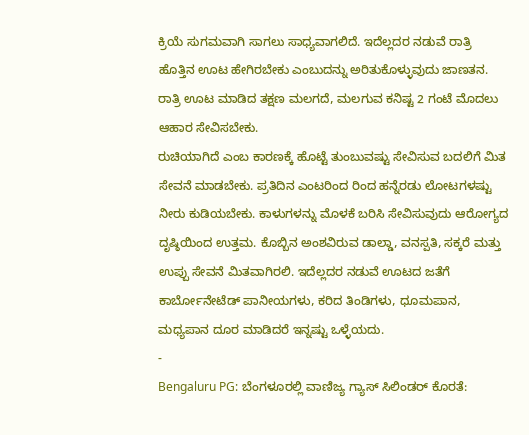ಕ್ರಿಯೆ ಸುಗಮವಾಗಿ ಸಾಗಲು ಸಾಧ್ಯವಾಗಲಿದೆ. ಇದೆಲ್ಲದರ ನಡುವೆ ರಾತ್ರಿ ಹೊತ್ತಿನ ಊಟ ಹೇಗಿರಬೇಕು ಎಂಬುದನ್ನು ಅರಿತುಕೊಳ್ಳುವುದು ಜಾಣತನ. ರಾತ್ರಿ ಊಟ ಮಾಡಿದ ತಕ್ಷಣ ಮಲಗದೆ, ಮಲಗುವ ಕನಿಷ್ಟ 2 ಗಂಟೆ ಮೊದಲು ಆಹಾರ ಸೇವಿಸಬೇಕು.
ರುಚಿಯಾಗಿದೆ ಎಂಬ ಕಾರಣಕ್ಕೆ ಹೊಟ್ಟೆ ತುಂಬುವಷ್ಟು ಸೇವಿಸುವ ಬದಲಿಗೆ ಮಿತ ಸೇವನೆ ಮಾಡಬೇಕು. ಪ್ರತಿದಿನ ಎಂಟರಿಂದ ರಿಂದ ಹನ್ನೆರಡು ಲೋಟಗಳಷ್ಟು ನೀರು ಕುಡಿಯಬೇಕು. ಕಾಳುಗಳನ್ನು ಮೊಳಕೆ ಬರಿಸಿ ಸೇವಿಸುವುದು ಆರೋಗ್ಯದ ದೃಷ್ಠಿಯಿಂದ ಉತ್ತಮ. ಕೊಬ್ಬಿನ ಅಂಶವಿರುವ ಡಾಲ್ಡಾ, ವನಸ್ಪತಿ, ಸಕ್ಕರೆ ಮತ್ತು ಉಪ್ಪು ಸೇವನೆ ಮಿತವಾಗಿರಲಿ. ಇದೆಲ್ಲದರ ನಡುವೆ ಊಟದ ಜತೆಗೆ ಕಾರ್ಬೋನೇಟೆಡ್ ಪಾನೀಯಗಳು, ಕರಿದ ತಿಂಡಿಗಳು, ಧೂಮಪಾನ, ಮಧ್ಯಪಾನ ದೂರ ಮಾಡಿದರೆ ಇನ್ನಷ್ಟು ಒಳ್ಳೆಯದು.
-
Bengaluru PG: ಬೆಂಗಳೂರಲ್ಲಿ ವಾಣಿಜ್ಯ ಗ್ಯಾಸ್ ಸಿಲಿಂಡರ್ ಕೊರತೆ: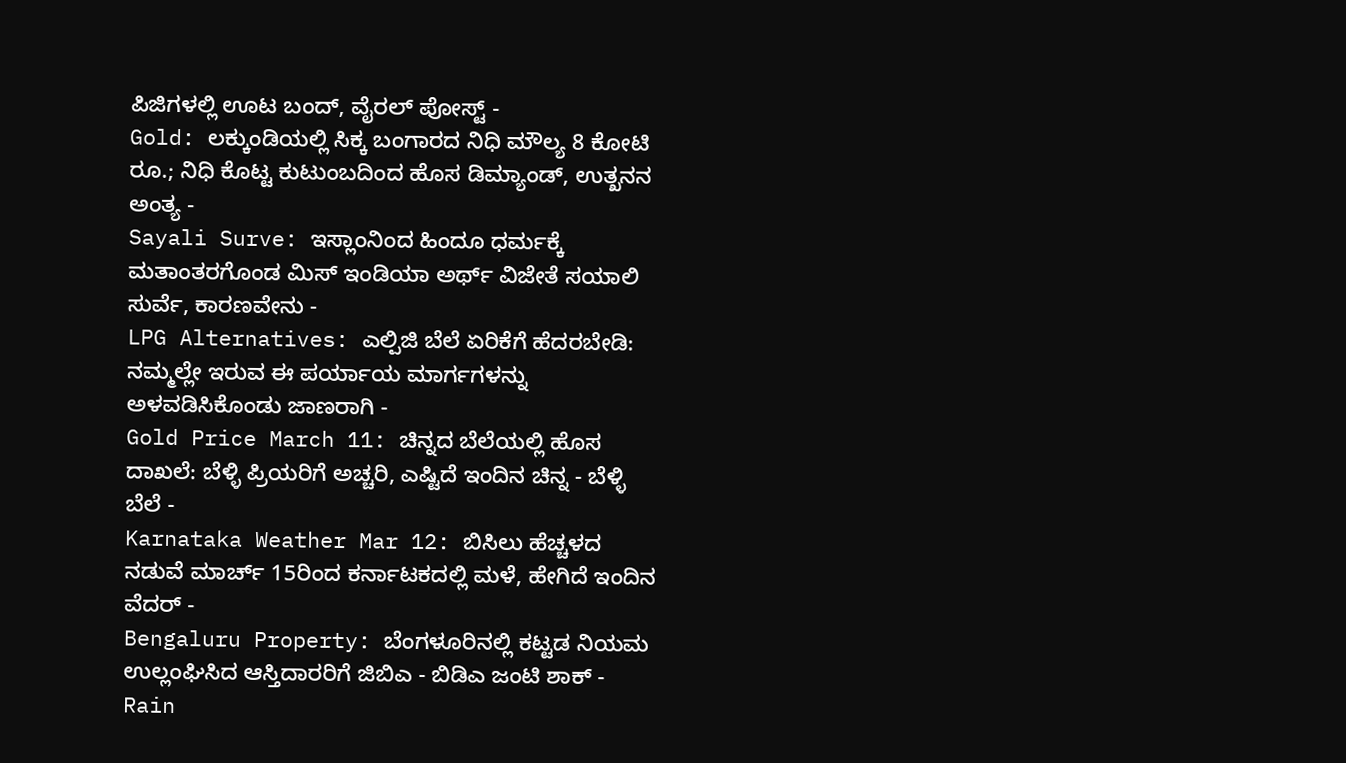ಪಿಜಿಗಳಲ್ಲಿ ಊಟ ಬಂದ್, ವೈರಲ್ ಪೋಸ್ಟ್ -
Gold: ಲಕ್ಕುಂಡಿಯಲ್ಲಿ ಸಿಕ್ಕ ಬಂಗಾರದ ನಿಧಿ ಮೌಲ್ಯ 8 ಕೋಟಿ ರೂ.; ನಿಧಿ ಕೊಟ್ಟ ಕುಟುಂಬದಿಂದ ಹೊಸ ಡಿಮ್ಯಾಂಡ್, ಉತ್ಖನನ ಅಂತ್ಯ -
Sayali Surve: ಇಸ್ಲಾಂನಿಂದ ಹಿಂದೂ ಧರ್ಮಕ್ಕೆ ಮತಾಂತರಗೊಂಡ ಮಿಸ್ ಇಂಡಿಯಾ ಅರ್ಥ್ ವಿಜೇತೆ ಸಯಾಲಿ ಸುರ್ವೆ, ಕಾರಣವೇನು -
LPG Alternatives: ಎಲ್ಪಿಜಿ ಬೆಲೆ ಏರಿಕೆಗೆ ಹೆದರಬೇಡಿ: ನಮ್ಮಲ್ಲೇ ಇರುವ ಈ ಪರ್ಯಾಯ ಮಾರ್ಗಗಳನ್ನು ಅಳವಡಿಸಿಕೊಂಡು ಜಾಣರಾಗಿ -
Gold Price March 11: ಚಿನ್ನದ ಬೆಲೆಯಲ್ಲಿ ಹೊಸ ದಾಖಲೆ: ಬೆಳ್ಳಿ ಪ್ರಿಯರಿಗೆ ಅಚ್ಚರಿ, ಎಷ್ಟಿದೆ ಇಂದಿನ ಚಿನ್ನ - ಬೆಳ್ಳಿ ಬೆಲೆ -
Karnataka Weather Mar 12: ಬಿಸಿಲು ಹೆಚ್ಚಳದ ನಡುವೆ ಮಾರ್ಚ್ 15ರಿಂದ ಕರ್ನಾಟಕದಲ್ಲಿ ಮಳೆ, ಹೇಗಿದೆ ಇಂದಿನ ವೆದರ್ -
Bengaluru Property: ಬೆಂಗಳೂರಿನಲ್ಲಿ ಕಟ್ಟಡ ನಿಯಮ ಉಲ್ಲಂಘಿಸಿದ ಆಸ್ತಿದಾರರಿಗೆ ಜಿಬಿಎ - ಬಿಡಿಎ ಜಂಟಿ ಶಾಕ್ -
Rain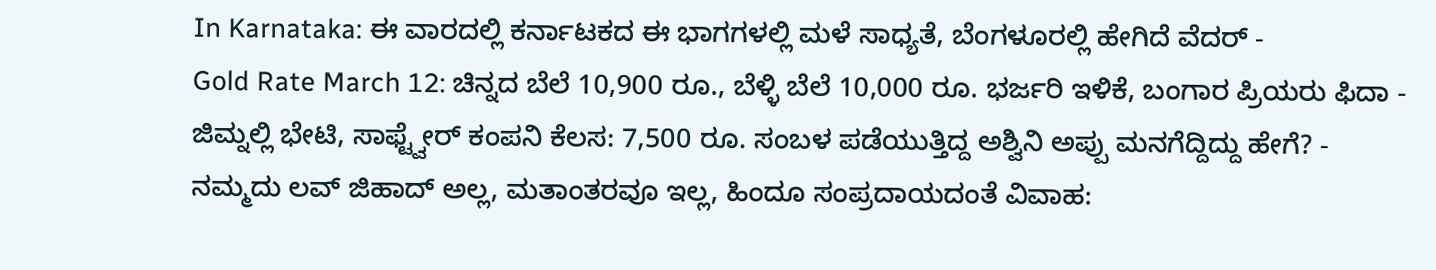In Karnataka: ಈ ವಾರದಲ್ಲಿ ಕರ್ನಾಟಕದ ಈ ಭಾಗಗಳಲ್ಲಿ ಮಳೆ ಸಾಧ್ಯತೆ, ಬೆಂಗಳೂರಲ್ಲಿ ಹೇಗಿದೆ ವೆದರ್ -
Gold Rate March 12: ಚಿನ್ನದ ಬೆಲೆ 10,900 ರೂ., ಬೆಳ್ಳಿ ಬೆಲೆ 10,000 ರೂ. ಭರ್ಜರಿ ಇಳಿಕೆ, ಬಂಗಾರ ಪ್ರಿಯರು ಫಿದಾ -
ಜಿಮ್ನಲ್ಲಿ ಭೇಟಿ, ಸಾಫ್ಟ್ವೇರ್ ಕಂಪನಿ ಕೆಲಸ: 7,500 ರೂ. ಸಂಬಳ ಪಡೆಯುತ್ತಿದ್ದ ಅಶ್ವಿನಿ ಅಪ್ಪು ಮನಗೆದ್ದಿದ್ದು ಹೇಗೆ? -
ನಮ್ಮದು ಲವ್ ಜಿಹಾದ್ ಅಲ್ಲ, ಮತಾಂತರವೂ ಇಲ್ಲ, ಹಿಂದೂ ಸಂಪ್ರದಾಯದಂತೆ ವಿವಾಹ: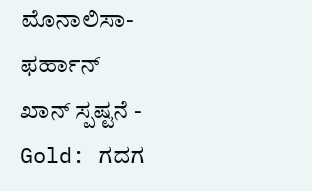ಮೊನಾಲಿಸಾ-ಫರ್ಹಾನ್ ಖಾನ್ ಸ್ಪಷ್ಟನೆ -
Gold: ಗದಗ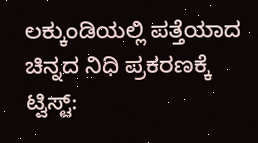ಲಕ್ಕುಂಡಿಯಲ್ಲಿ ಪತ್ತೆಯಾದ ಚಿನ್ನದ ನಿಧಿ ಪ್ರಕರಣಕ್ಕೆ ಟ್ವಿಸ್ಟ್: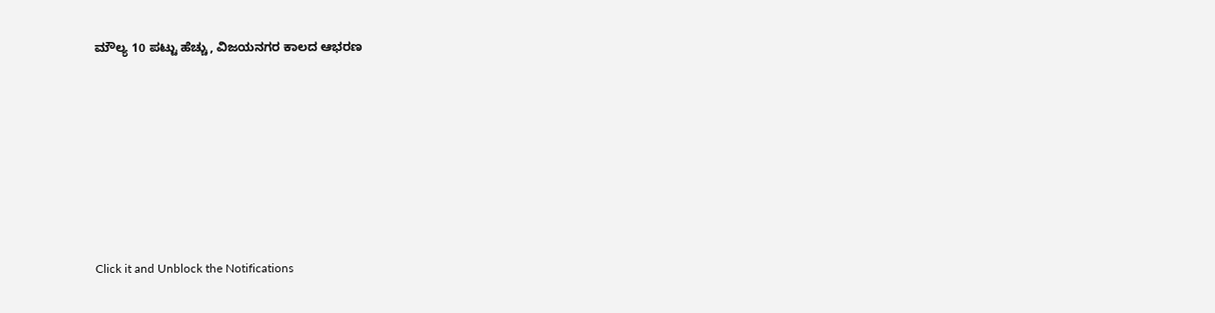ಮೌಲ್ಯ 10 ಪಟ್ಟು ಹೆಚ್ಚು, ವಿಜಯನಗರ ಕಾಲದ ಆಭರಣ












Click it and Unblock the Notifications